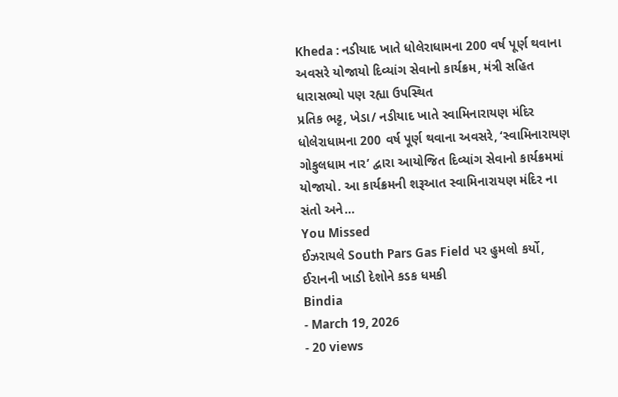Kheda : નડીયાદ ખાતે ધોલેરાધામના 200 વર્ષ પૂર્ણ થવાના અવસરે યોજાયો દિવ્યાંગ સેવાનો કાર્યક્રમ, મંત્રી સહિત ધારાસભ્યો પણ રહ્યા ઉપસ્થિત
પ્રતિક ભટ્ટ, ખેડા/ નડીયાદ ખાતે સ્વામિનારાયણ મંદિર ધોલેરાધામના 200 વર્ષ પૂર્ણ થવાના અવસરે, ‘સ્વામિનારાયણ ગોકુલધામ નાર’ દ્વારા આયોજિત દિવ્યાંગ સેવાનો કાર્યક્રમમાં યોજાયો. આ કાર્યક્રમની શરૂઆત સ્વામિનારાયણ મંદિર ના સંતો અને…
You Missed
ઈઝરાયલે South Pars Gas Field પર હુમલો કર્યો, ઈરાનની ખાડી દેશોને કડક ધમકી
Bindia
- March 19, 2026
- 20 views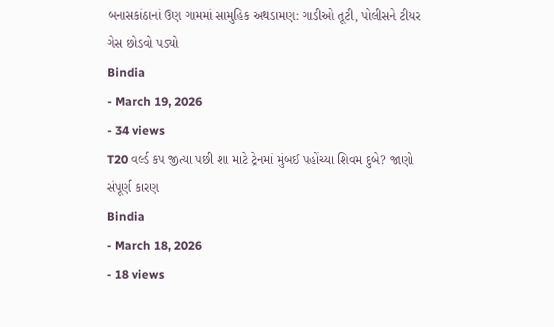બનાસકાંઠાનાં ઉણ ગામમાં સામુહિક અથડામણ: ગાડીઓ તૂટી, પોલીસને ટીયર ગેસ છોડવો પડ્યો
Bindia
- March 19, 2026
- 34 views
T20 વર્લ્ડ કપ જીત્યા પછી શા માટે ટ્રેનમાં મુંબઈ પહોંચ્યા શિવમ દુબે? જાણો સંપૂર્ણ કારણ
Bindia
- March 18, 2026
- 18 views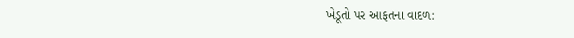ખેડૂતો પર આફતના વાદળ: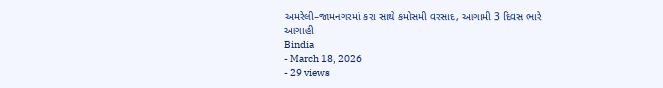અમરેલી–જામનગરમાં કરા સાથે કમોસમી વરસાદ, આગામી 3 દિવસ ભારે આગાહી
Bindia
- March 18, 2026
- 29 views